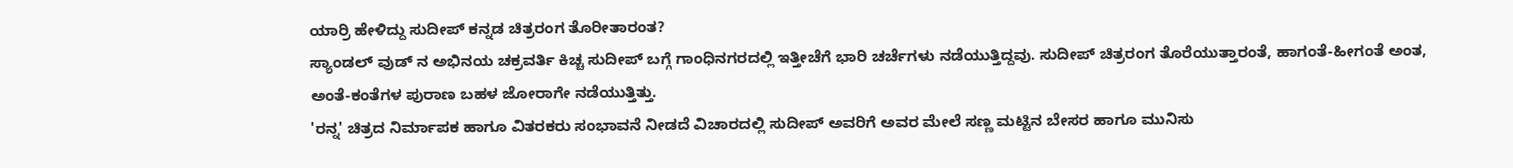ಯಾರ್ರಿ ಹೇಳಿದ್ದು ಸುದೀಪ್ ಕನ್ನಡ ಚಿತ್ರರಂಗ ತೊರೀತಾರಂತ?
ಸ್ಯಾಂಡಲ್ ವುಡ್ ನ ಅಭಿನಯ ಚಕ್ರವರ್ತಿ ಕಿಚ್ಚ ಸುದೀಪ್ ಬಗ್ಗೆ ಗಾಂಧಿನಗರದಲ್ಲಿ ಇತ್ತೀಚೆಗೆ ಭಾರಿ ಚರ್ಚೆಗಳು ನಡೆಯುತ್ತಿದ್ದವು. ಸುದೀಪ್ ಚಿತ್ರರಂಗ ತೊರೆಯುತ್ತಾರಂತೆ, ಹಾಗಂತೆ-ಹೀಗಂತೆ ಅಂತ, ಅಂತೆ-ಕಂತೆಗಳ ಪುರಾಣ ಬಹಳ ಜೋರಾಗೇ ನಡೆಯುತ್ತಿತ್ತು.
'ರನ್ನ' ಚಿತ್ರದ ನಿರ್ಮಾಪಕ ಹಾಗೂ ವಿತರಕರು ಸಂಭಾವನೆ ನೀಡದೆ ವಿಚಾರದಲ್ಲಿ ಸುದೀಪ್ ಅವರಿಗೆ ಅವರ ಮೇಲೆ ಸಣ್ಣ ಮಟ್ಟಿನ ಬೇಸರ ಹಾಗೂ ಮುನಿಸು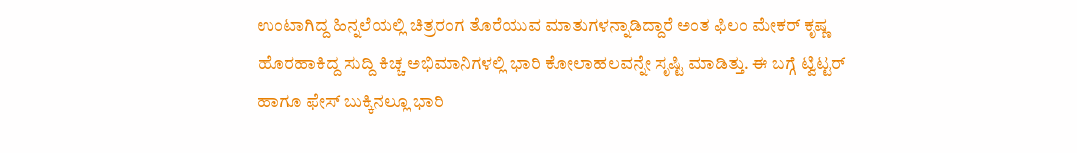ಉಂಟಾಗಿದ್ದ ಹಿನ್ನಲೆಯಲ್ಲಿ ಚಿತ್ರರಂಗ ತೊರೆಯುವ ಮಾತುಗಳನ್ನಾಡಿದ್ದಾರೆ ಅಂತ ಫಿಲಂ ಮೇಕರ್ ಕೃಷ್ಣ ಹೊರಹಾಕಿದ್ದ ಸುದ್ದಿ ಕಿಚ್ಚ ಅಭಿಮಾನಿಗಳಲ್ಲಿ ಭಾರಿ ಕೋಲಾಹಲವನ್ನೇ ಸೃಷ್ಟಿ ಮಾಡಿತ್ತು. ಈ ಬಗ್ಗೆ ಟ್ವಿಟ್ಟರ್ ಹಾಗೂ ಫೇಸ್ ಬುಕ್ಕಿನಲ್ಲೂ ಭಾರಿ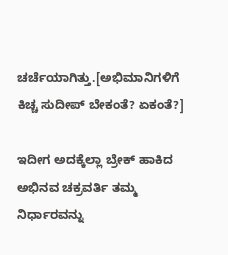ಚರ್ಚೆಯಾಗಿತ್ತು.[ಅಭಿಮಾನಿಗಳಿಗೆ ಕಿಚ್ಚ ಸುದೀಪ್ ಬೇಕಂತೆ? ಏಕಂತೆ?]

ಇದೀಗ ಅದಕ್ಕೆಲ್ಲಾ ಬ್ರೇಕ್ ಹಾಕಿದ ಅಭಿನವ ಚಕ್ರವರ್ತಿ ತಮ್ಮ ನಿರ್ಧಾರವನ್ನು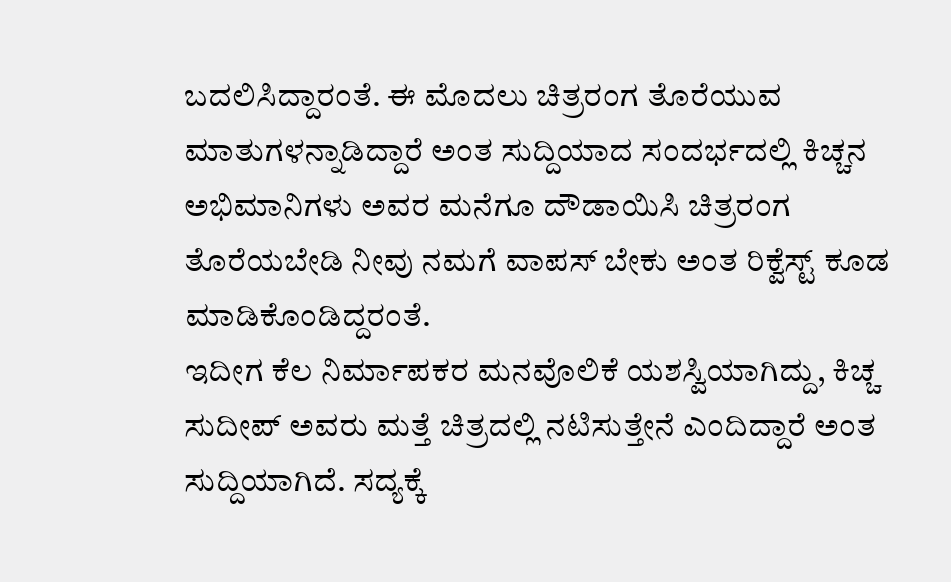ಬದಲಿಸಿದ್ದಾರಂತೆ. ಈ ಮೊದಲು ಚಿತ್ರರಂಗ ತೊರೆಯುವ ಮಾತುಗಳನ್ನಾಡಿದ್ದಾರೆ ಅಂತ ಸುದ್ದಿಯಾದ ಸಂದರ್ಭದಲ್ಲಿ ಕಿಚ್ಚನ ಅಭಿಮಾನಿಗಳು ಅವರ ಮನೆಗೂ ದೌಡಾಯಿಸಿ ಚಿತ್ರರಂಗ ತೊರೆಯಬೇಡಿ ನೀವು ನಮಗೆ ವಾಪಸ್ ಬೇಕು ಅಂತ ರಿಕ್ವೆಸ್ಟ್ ಕೂಡ ಮಾಡಿಕೊಂಡಿದ್ದರಂತೆ.
ಇದೀಗ ಕೆಲ ನಿರ್ಮಾಪಕರ ಮನವೊಲಿಕೆ ಯಶಸ್ವಿಯಾಗಿದ್ದು, ಕಿಚ್ಚ ಸುದೀಪ್ ಅವರು ಮತ್ತೆ ಚಿತ್ರದಲ್ಲಿ ನಟಿಸುತ್ತೇನೆ ಎಂದಿದ್ದಾರೆ ಅಂತ ಸುದ್ದಿಯಾಗಿದೆ. ಸದ್ಯಕ್ಕೆ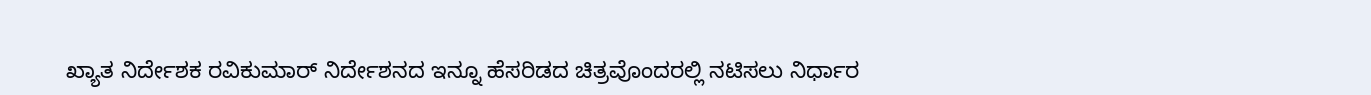ಖ್ಯಾತ ನಿರ್ದೇಶಕ ರವಿಕುಮಾರ್ ನಿರ್ದೇಶನದ ಇನ್ನೂ ಹೆಸರಿಡದ ಚಿತ್ರವೊಂದರಲ್ಲಿ ನಟಿಸಲು ನಿರ್ಧಾರ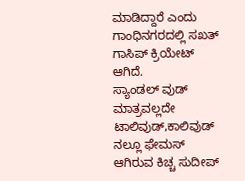ಮಾಡಿದ್ದಾರೆ ಎಂದು ಗಾಂಧಿನಗರದಲ್ಲಿ ಸಖತ್ ಗಾಸಿಪ್ ಕ್ರಿಯೇಟ್ ಆಗಿದೆ.
ಸ್ಯಾಂಡಲ್ ವುಡ್ ಮಾತ್ರವಲ್ಲದೇ ಟಾಲಿವುಡ್,ಕಾಲಿವುಡ್ ನಲ್ಲೂ ಫೇಮಸ್ ಆಗಿರುವ ಕಿಚ್ಚ ಸುದೀಪ್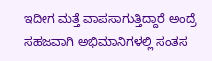ಇದೀಗ ಮತ್ತೆ ವಾಪಸಾಗುತ್ತಿದ್ದಾರೆ ಅಂದ್ರೆ ಸಹಜವಾಗಿ ಅಭಿಮಾನಿಗಳಲ್ಲಿ ಸಂತಸ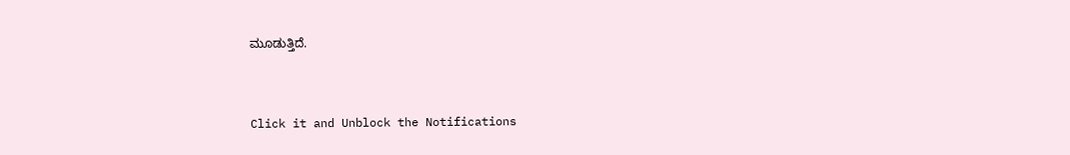ಮೂಡುತ್ತಿದೆ.


Click it and Unblock the Notifications